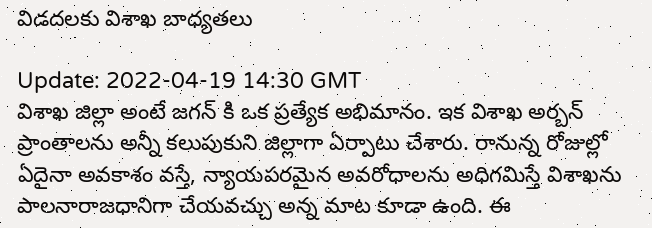విడదలకు విశాఖ బాధ్యతలు

Update: 2022-04-19 14:30 GMT
విశాఖ జిల్లా అంటే జగన్ కి ఒక ప్రత్యేక అభిమానం. ఇక విశాఖ అర్బన్ ప్రాంతాలను అన్నీ కలుపుకుని జిల్లాగా ఏర్పాటు చేశారు. రానున్న రోజుల్లో ఏదైనా అవకాశం వస్తే, న్యాయపరమైన అవరోధాలను అధిగమిస్తే విశాఖను పాలనారాజధానిగా చేయవచ్చు అన్న మాట కూడా ఉంది. ఈ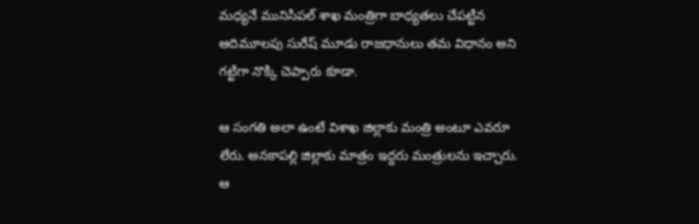మధ్యనే మునిసిపల్ శాఖ మంత్రిగా బాధ్యతలు చేపట్టిన ఆదిమూలపు సురేష్ మూడు రాజధానులు తమ విధానం అని గట్టిగా నొక్కి చెప్పారు కూడా.

ఆ సంగతి అలా ఉంటే విశాఖ జిల్లాకు మంత్రి అంటూ ఎవరూ లేరు. అనకాపల్లి జిల్లాకు మాత్రం ఇద్దరు మంత్రులను ఇచ్చారు. ఆ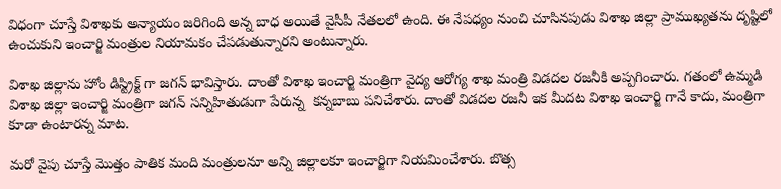విధంగా చూస్తే విశాఖకు అన్యాయం జరిగింది అన్న బాధ అయితే వైసీపీ నేతలలో ఉంది. ఈ నేపధ్యం నుంచి చూసినపుడు విశాఖ జిల్లా ప్రాముఖ్యతను దృష్టిలో ఉంచుకుని ఇంచార్జి మంత్రుల నియామకం చేపడుతున్నారని అంటున్నారు.

విశాఖ జిల్లాను హోం డిస్ట్రిక్ట్ గా జగన్ భావిస్తారు. దాంతో విశాఖ ఇంచార్జి మంత్రిగా వైద్య ఆరోగ్య శాఖ మంత్రి విడదల రజనీకి అప్పగించారు. గతంలో ఉమ్మడి విశాఖ జిల్లా ఇంచార్జి మంత్రిగా జగన్ సన్నిహితుడుగా పేరున్న  కన్నబాబు పనిచేశారు. దాంతో విడదల రజనీ ఇక మీదట విశాఖ ఇంచార్జి గానే కాదు, మంత్రిగా కూడా ఉంటారన్న మాట.

మరో వైపు చూస్తే మొత్తం పాతిక మంది మంత్రులనూ అన్ని జిల్లాలకూ ఇంచార్జిగా నియమించేశారు. బొత్స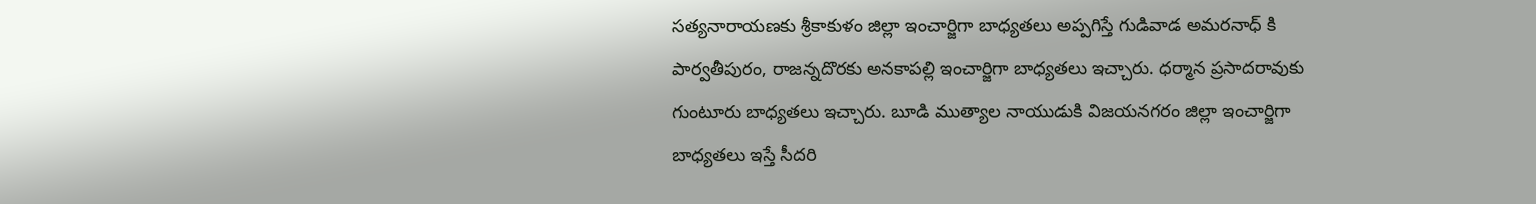సత్యనారాయణకు శ్రీకాకుళం జిల్లా ఇంచార్జిగా బాధ్యతలు అప్పగిస్తే గుడివాడ అమరనాధ్ కి పార్వతీపురం, రాజన్నదొరకు అనకాపల్లి ఇంచార్జిగా బాధ్యతలు ఇచ్చారు. ధర్మాన ప్రసాదరావుకు గుంటూరు బాధ్యతలు ఇచ్చారు. బూడి ముత్యాల నాయుడుకి విజయనగరం జిల్లా ఇంచార్జిగా బాధ్యతలు ఇస్తే సీదరి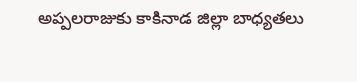అప్పలరాజుకు కాకినాడ జిల్లా బాధ్యతలు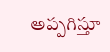అప్పగిస్తూ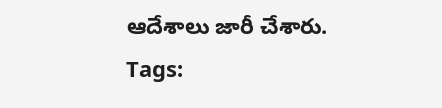ఆదేశాలు జారీ చేశారు.
Tags: